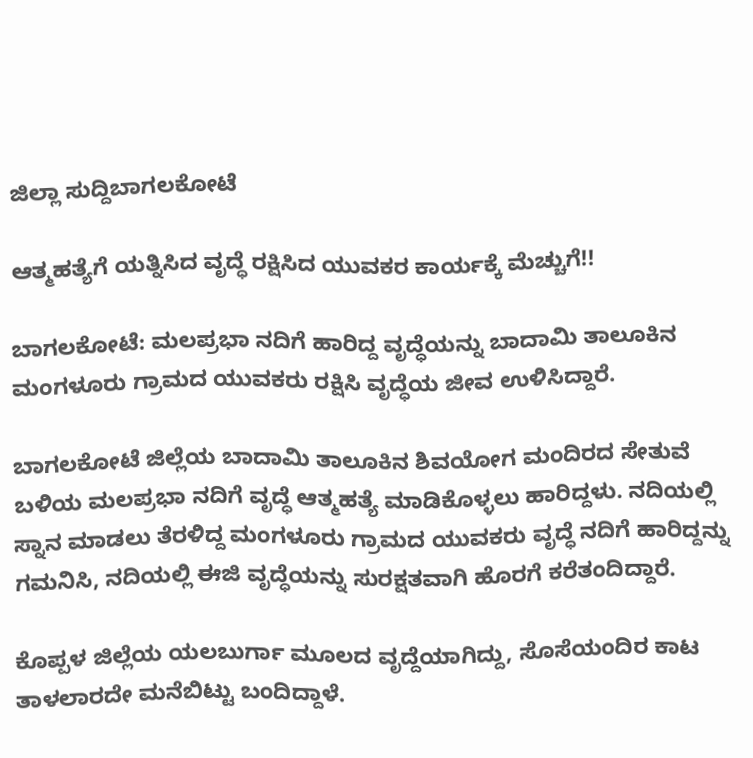ಜಿಲ್ಲಾ ಸುದ್ದಿಬಾಗಲಕೋಟೆ

ಆತ್ಮಹತ್ಯೆಗೆ ಯತ್ನಿಸಿದ ವೃದ್ಧೆ ರಕ್ಷಿಸಿದ ಯುವಕರ ಕಾರ್ಯಕ್ಕೆ ಮೆಚ್ಚುಗೆ!!

ಬಾಗಲಕೋಟೆ: ಮಲಪ್ರಭಾ ನದಿಗೆ ಹಾರಿದ್ದ ವೃದ್ಧೆಯನ್ನು ಬಾದಾಮಿ ತಾಲೂಕಿನ ಮಂಗಳೂರು ಗ್ರಾಮದ ಯುವಕರು ರಕ್ಷಿಸಿ ವೃದ್ಧೆಯ ಜೀವ ಉಳಿಸಿದ್ದಾರೆ.

ಬಾಗಲಕೋಟೆ ಜಿಲ್ಲೆಯ ಬಾದಾಮಿ ತಾಲೂಕಿನ ಶಿವಯೋಗ ಮಂದಿರದ ಸೇತುವೆ ಬಳಿಯ ಮಲಪ್ರಭಾ ನದಿಗೆ ವೃದ್ಧೆ ಆತ್ಮಹತ್ಯೆ ಮಾಡಿಕೊಳ್ಳಲು ಹಾರಿದ್ದಳು. ನದಿಯಲ್ಲಿ ಸ್ನಾನ ಮಾಡಲು ತೆರಳಿದ್ದ ಮಂಗಳೂರು ಗ್ರಾಮದ ಯುವಕರು ವೃದ್ಧೆ ನದಿಗೆ ಹಾರಿದ್ದನ್ನು ಗಮನಿಸಿ, ನದಿಯಲ್ಲಿ ಈಜಿ ವೃದ್ಧೆಯನ್ನು ಸುರಕ್ಷತವಾಗಿ ಹೊರಗೆ ಕರೆತಂದಿದ್ದಾರೆ.

ಕೊಪ್ಪಳ ಜಿಲ್ಲೆಯ ಯಲಬುರ್ಗಾ ಮೂಲದ ವೃದ್ದೆಯಾಗಿದ್ದು, ಸೊಸೆಯಂದಿರ ಕಾಟ ತಾಳಲಾರದೇ ಮನೆಬಿಟ್ಟು ಬಂದಿದ್ದಾಳೆ.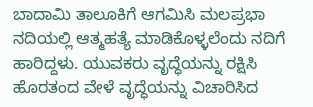ಬಾದಾಮಿ ತಾಲೂಕಿಗೆ ಆಗಮಿಸಿ ಮಲಪ್ರಭಾ ನದಿಯಲ್ಲಿ ಆತ್ಮಹತ್ಯೆ ಮಾಡಿಕೊಳ್ಳಲೆಂದು ನದಿಗೆ ಹಾರಿದ್ದಳು. ಯುವಕರು ವೃದ್ಧೆಯನ್ನು ರಕ್ಷಿಸಿ ಹೊರತಂದ ವೇಳೆ ವೃದ್ಧೆಯನ್ನು ವಿಚಾರಿಸಿದ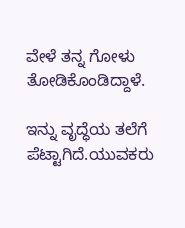ವೇಳೆ ತನ್ನ ಗೋಳು ತೋಡಿಕೊಂಡಿದ್ದಾಳೆ.

ಇನ್ನು ವೃದ್ಧೆಯ ತಲೆಗೆ ಪೆಟ್ಟಾಗಿದೆ.ಯುವಕರು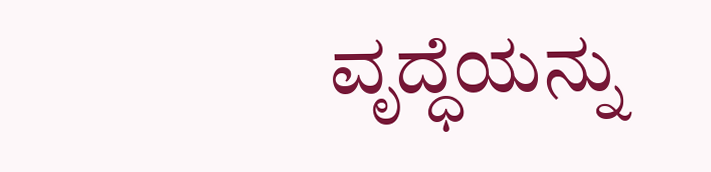ವೃದ್ಧೆಯನ್ನು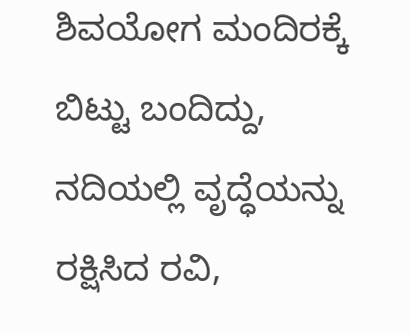ಶಿವಯೋಗ ಮಂದಿರಕ್ಕೆ ಬಿಟ್ಟು ಬಂದಿದ್ದು, ನದಿಯಲ್ಲಿ ವೃದ್ಧೆಯನ್ನು ರಕ್ಷಿಸಿದ ರವಿ,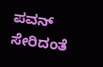ಪವನ್ ಸೇರಿದಂತೆ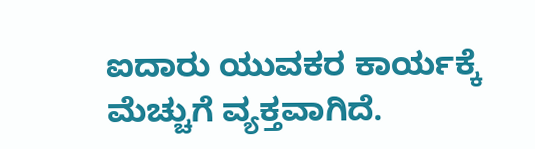ಐದಾರು ಯುವಕರ ಕಾರ್ಯಕ್ಕೆ ಮೆಚ್ಚುಗೆ ವ್ಯಕ್ತವಾಗಿದೆ.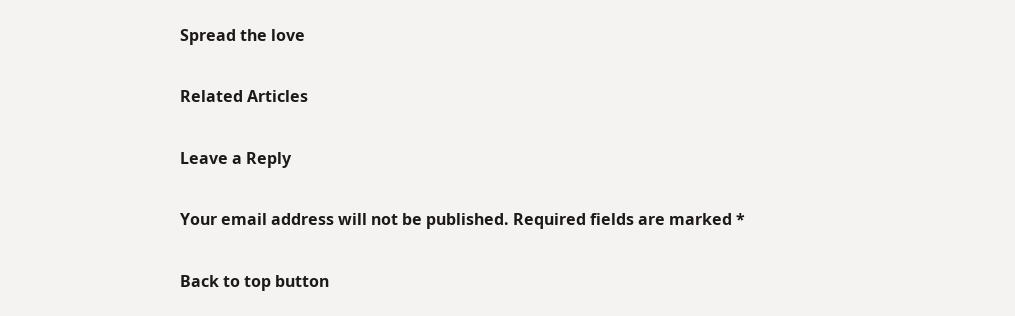Spread the love

Related Articles

Leave a Reply

Your email address will not be published. Required fields are marked *

Back to top button